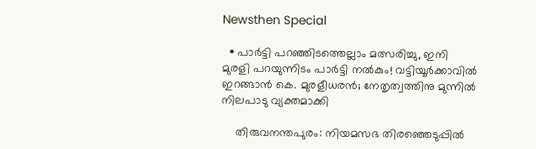Newsthen Special

  • പാര്‍ട്ടി പറഞ്ഞിടത്തെല്ലാം മത്സരിച്ചു, ഇനി മുരളി പറയുന്നിടം പാര്‍ട്ടി നല്‍കും! വട്ടിയൂര്‍ക്കാവില്‍ ഇറങ്ങാന്‍ കെ. മുരളീധരന്‍; നേതൃത്വത്തിനു മുന്നില്‍ നിലപാടു വ്യക്തമാക്കി

    തിരുവനന്തപുരം: നിയമസഭ തിരഞ്ഞെടുപ്പില്‍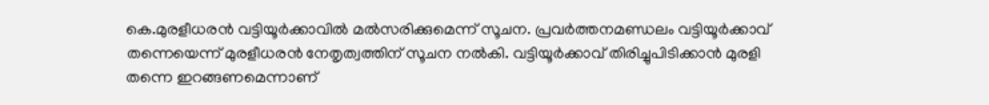കെ.മുരളീധരന്‍ വട്ടിയൂര്‍ക്കാവില്‍ മല്‍സരിക്കുമെന്ന് സൂചന. പ്രവര്‍ത്തനമണ്ഡലം വട്ടിയൂര്‍ക്കാവ് തന്നെയെന്ന് മുരളീധരന്‍ നേതൃത്വത്തിന് സൂചന നല്‍കി. വട്ടിയൂര്‍ക്കാവ് തിരിച്ചുപിടിക്കാന്‍ മുരളി തന്നെ ഇറങ്ങണമെന്നാണ്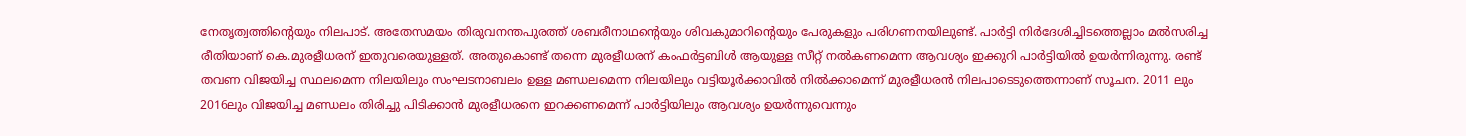നേതൃത്വത്തിന്റെയും നിലപാട്. അതേസമയം തിരുവനന്തപുരത്ത് ശബരീനാഥന്റെയും ശിവകുമാറിന്റെയും പേരുകളും പരിഗണനയിലുണ്ട്. പാര്‍ട്ടി നിര്‍ദേശിച്ചിടത്തെല്ലാം മല്‍സരിച്ച രീതിയാണ് കെ.മുരളീധരന് ഇതുവരെയുള്ളത്. അതുകൊണ്ട് തന്നെ മുരളീധരന് കംഫര്‍ട്ടബിള്‍ ആയുള്ള സീറ്റ് നല്‍കണമെന്ന ആവശ്യം ഇക്കുറി പാര്‍ട്ടിയില്‍ ഉയര്‍ന്നിരുന്നു. രണ്ട് തവണ വിജയിച്ച സ്ഥലമെന്ന നിലയിലും സംഘടനാബലം ഉള്ള മണ്ഡലമെന്ന നിലയിലും വട്ടിയൂര്‍ക്കാവില്‍ നില്‍ക്കാമെന്ന് മുരളീധരന്‍ നിലപാടെടുത്തെന്നാണ് സൂചന. 2011 ലും 2016ലും വിജയിച്ച മണ്ഡലം തിരിച്ചു പിടിക്കാന്‍ മുരളീധരനെ ഇറക്കണമെന്ന് പാര്‍ട്ടിയിലും ആവശ്യം ഉയര്‍ന്നുവെന്നും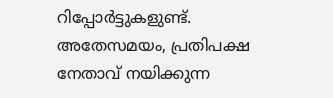റിപ്പോര്‍ട്ടുകളുണ്ട്. അതേസമയം, പ്രതിപക്ഷ നേതാവ് നയിക്കുന്ന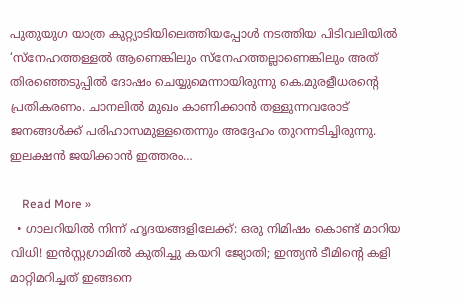പുതുയുഗ യാത്ര കുറ്റ്യാടിയിലെത്തിയപ്പോള്‍ നടത്തിയ പിടിവലിയില്‍ ‘സ്‌നേഹത്തള്ളല്‍ ആണെങ്കിലും സ്‌നേഹത്തല്ലാണെങ്കിലും അത് തിരഞ്ഞെടുപ്പില്‍ ദോഷം ചെയ്യുമെന്നായിരുന്നു കെ.മുരളീധരന്റെ പ്രതികരണം. ചാനലില്‍ മുഖം കാണിക്കാന്‍ തള്ളുന്നവരോട് ജനങ്ങള്‍ക്ക് പരിഹാസമുള്ളതെന്നും അദ്ദേഹം തുറന്നടിച്ചിരുന്നു. ഇലക്ഷന്‍ ജയിക്കാന്‍ ഇത്തരം…

    Read More »
  • ഗാലറിയില്‍ നിന്ന് ഹൃദയങ്ങളിലേക്ക്: ഒരു നിമിഷം കൊണ്ട് മാറിയ വിധി! ഇന്‍സ്റ്റഗ്രാമില്‍ കുതിച്ചു കയറി ജ്യോതി; ഇന്ത്യന്‍ ടീമിന്റെ കളി മാറ്റിമറിച്ചത് ഇങ്ങനെ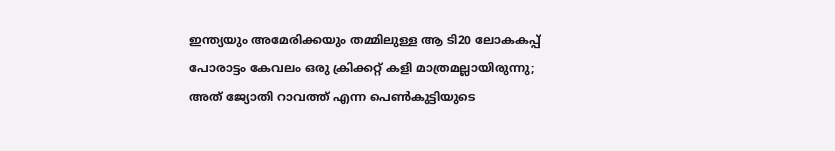ഇന്ത്യയും അമേരിക്കയും തമ്മിലുള്ള ആ ടി20 ലോകകപ്പ് പോരാട്ടം കേവലം ഒരു ക്രിക്കറ്റ് കളി മാത്രമല്ലായിരുന്നു; അത് ജ്യോതി റാവത്ത് എന്ന പെണ്‍കുട്ടിയുടെ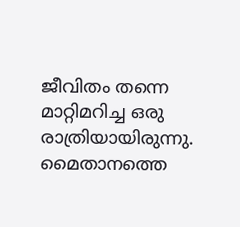ജീവിതം തന്നെ മാറ്റിമറിച്ച ഒരു രാത്രിയായിരുന്നു. മൈതാനത്തെ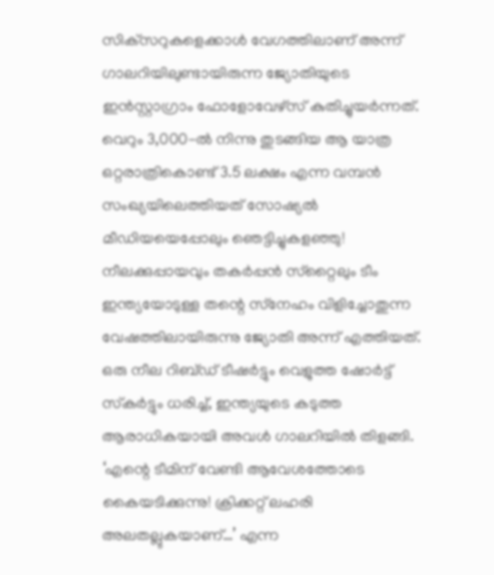സിക്‌സറുകളെക്കാള്‍ വേഗത്തിലാണ് അന്ന് ഗാലറിയിലുണ്ടായിരുന്ന ജ്യോതിയുടെ ഇന്‍സ്റ്റാഗ്രാം ഫോളോവേഴ്‌സ് കുതിച്ചുയര്‍ന്നത്. വെറും 3,000-ല്‍ നിന്നു തുടങ്ങിയ ആ യാത്ര ഒറ്റരാത്രികൊണ്ട് 3.5 ലക്ഷം എന്ന വമ്പന്‍ സംഖ്യയിലെത്തിയത് സോഷ്യല്‍ മീഡിയയെപ്പോലും ഞെട്ടിച്ചുകളഞ്ഞു! നീലക്കുപ്പായവും തകര്‍പ്പന്‍ സ്‌റ്റൈലും ടീം ഇന്ത്യയോടുള്ള തന്റെ സ്‌നേഹം വിളിച്ചോതുന്ന വേഷത്തിലായിരുന്നു ജ്യോതി അന്ന് എത്തിയത്. ഒരു നീല റിബ്ഡ് ടീഷര്‍ട്ടും വെളുത്ത ഷോര്‍ട്ട് സ്‌കര്‍ട്ടും ധരിച്ച്, ഇന്ത്യയുടെ കടുത്ത ആരാധികയായി അവള്‍ ഗാലറിയില്‍ തിളങ്ങി. ‘എന്റെ ടീമിന് വേണ്ടി ആവേശത്തോടെ കൈയടിക്കുന്നു! ക്രിക്കറ്റ് ലഹരി അലതല്ലുകയാണ്…’ എന്ന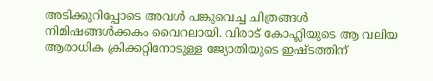അടിക്കുറിപ്പോടെ അവള്‍ പങ്കുവെച്ച ചിത്രങ്ങള്‍ നിമിഷങ്ങള്‍ക്കകം വൈറലായി. വിരാട് കോഹ്ലിയുടെ ആ വലിയ ആരാധിക ക്രിക്കറ്റിനോടുള്ള ജ്യോതിയുടെ ഇഷ്ടത്തിന്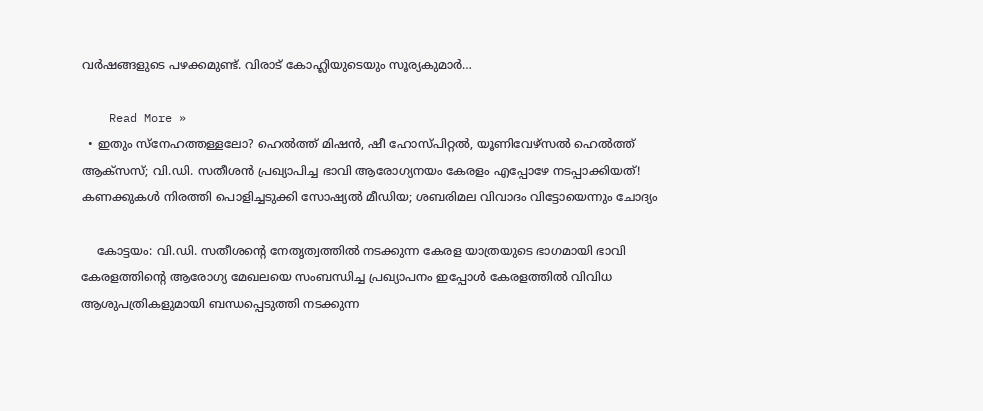വര്‍ഷങ്ങളുടെ പഴക്കമുണ്ട്. വിരാട് കോഹ്ലിയുടെയും സൂര്യകുമാര്‍…

    Read More »
  • ഇതും സ്‌നേഹത്തള്ളലോ? ഹെല്‍ത്ത് മിഷന്‍, ഷീ ഹോസ്പിറ്റല്‍, യൂണിവേഴ്‌സല്‍ ഹെല്‍ത്ത് ആക്‌സസ്; വി.ഡി. സതീശന്‍ പ്രഖ്യാപിച്ച ഭാവി ആരോഗ്യനയം കേരളം എപ്പോഴേ നടപ്പാക്കിയത്! കണക്കുകള്‍ നിരത്തി പൊളിച്ചടുക്കി സോഷ്യല്‍ മീഡിയ; ശബരിമല വിവാദം വിട്ടോയെന്നും ചോദ്യം

    കോട്ടയം: വി.ഡി. സതീശന്റെ നേതൃത്വത്തില്‍ നടക്കുന്ന കേരള യാത്രയുടെ ഭാഗമായി ഭാവി കേരളത്തിന്റെ ആരോഗ്യ മേഖലയെ സംബന്ധിച്ച പ്രഖ്യാപനം ഇപ്പോള്‍ കേരളത്തില്‍ വിവിധ ആശുപത്രികളുമായി ബന്ധപ്പെടുത്തി നടക്കുന്ന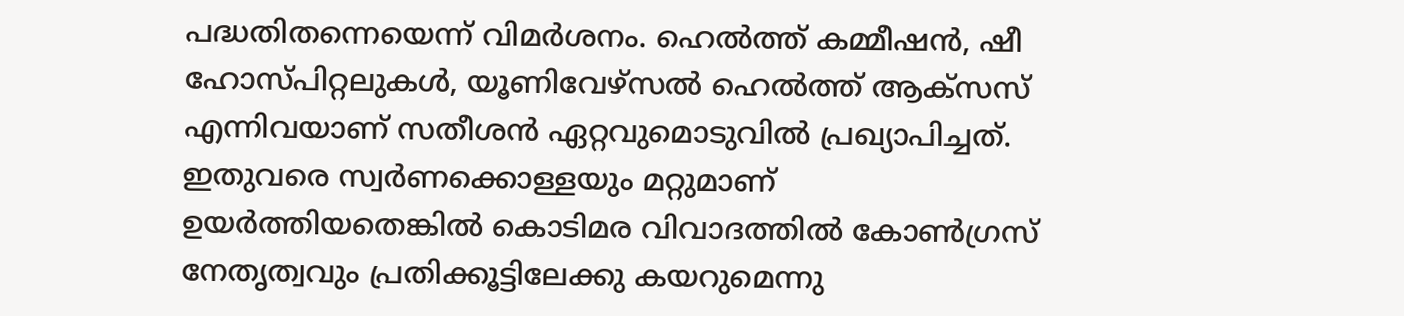പദ്ധതിതന്നെയെന്ന് വിമര്‍ശനം. ഹെല്‍ത്ത് കമ്മീഷന്‍, ഷീ ഹോസ്പിറ്റലുകള്‍, യൂണിവേഴ്‌സല്‍ ഹെല്‍ത്ത് ആക്‌സസ് എന്നിവയാണ് സതീശന്‍ ഏറ്റവുമൊടുവില്‍ പ്രഖ്യാപിച്ചത്. ഇതുവരെ സ്വര്‍ണക്കൊള്ളയും മറ്റുമാണ് ഉയര്‍ത്തിയതെങ്കില്‍ കൊടിമര വിവാദത്തില്‍ കോണ്‍ഗ്രസ് നേതൃത്വവും പ്രതിക്കൂട്ടിലേക്കു കയറുമെന്നു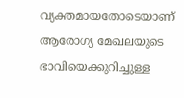വ്യക്തമായതോടെയാണ് ആരോഗ്യ മേഖലയുടെ ഭാവിയെക്കുറിച്ചുള്ള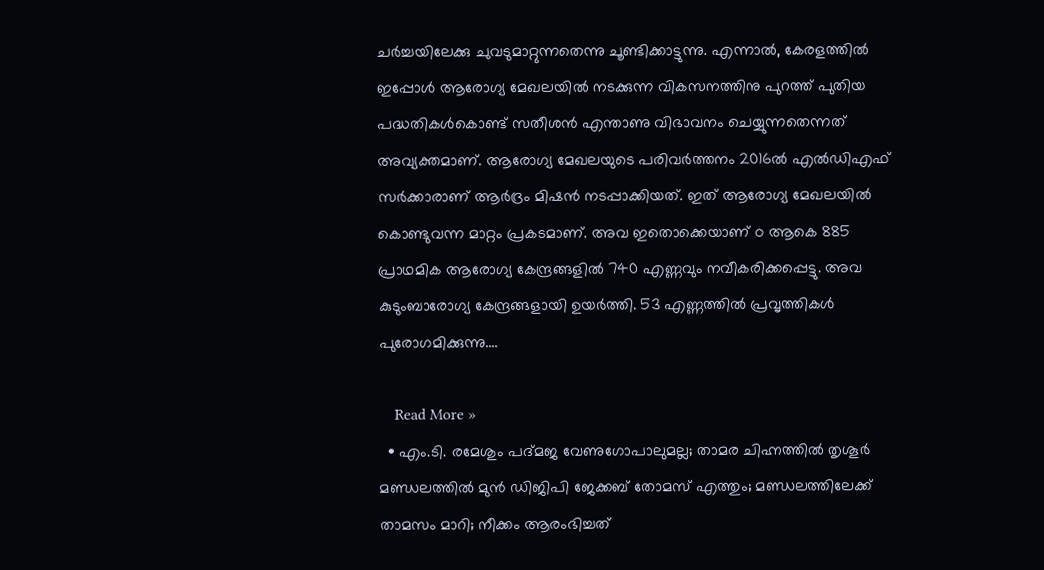ചര്‍ച്ചയിലേക്കു ചുവടുമാറ്റുന്നതെന്നു ചൂണ്ടിക്കാട്ടുന്നു. എന്നാല്‍, കേരളത്തില്‍ ഇപ്പോള്‍ ആരോഗ്യ മേഖലയില്‍ നടക്കുന്ന വികസനത്തിനു പുറത്ത് പുതിയ പദ്ധതികള്‍കൊണ്ട് സതീശന്‍ എന്താണു വിഭാവനം ചെയ്യുന്നതെന്നത് അവ്യക്തമാണ്. ആരോഗ്യ മേഖലയുടെ പരിവര്‍ത്തനം 2016ല്‍ എല്‍ഡിഎഫ് സര്‍ക്കാരാണ് ആര്‍ദ്രം മിഷന്‍ നടപ്പാക്കിയത്. ഇത് ആരോഗ്യ മേഖലയില്‍ കൊണ്ടുവന്ന മാറ്റം പ്രകടമാണ്. അവ ഇതൊക്കെയാണ് ഠ ആകെ 885 പ്രാഥമിക ആരോഗ്യ കേന്ദ്രങ്ങളില്‍ 740 എണ്ണവും നവീകരിക്കപ്പെട്ടു. അവ കുടുംബാരോഗ്യ കേന്ദ്രങ്ങളായി ഉയര്‍ത്തി. 53 എണ്ണത്തില്‍ പ്രവൃത്തികള്‍ പുരോഗമിക്കുന്നു.…

    Read More »
  • എം.ടി. രമേശും പദ്മജ വേണുഗോപാലുമല്ല; താമര ചിഹ്നത്തില്‍ തൃശൂര്‍ മണ്ഡലത്തില്‍ മുന്‍ ഡിജിപി ജേക്കബ് തോമസ് എത്തും; മണ്ഡലത്തിലേക്ക് താമസം മാറി; നീക്കം ആരംഭിച്ചത്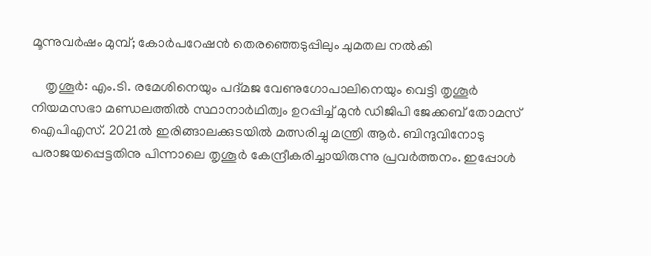മൂന്നുവര്‍ഷം മുമ്പ്; കോര്‍പറേഷന്‍ തെരഞ്ഞെടുപ്പിലും ചുമതല നല്‍കി

    തൃശൂര്‍: എം.ടി. രമേശിനെയും പദ്മജ വേണുഗോപാലിനെയും വെട്ടി തൃശൂര്‍ നിയമസഭാ മണ്ഡലത്തില്‍ സ്ഥാനാര്‍ഥിത്വം ഉറപ്പിച്ച് മുന്‍ ഡിജിപി ജേക്കബ് തോമസ് ഐപിഎസ്. 2021ല്‍ ഇരിങ്ങാലക്കുടയില്‍ മത്സരിച്ചു മന്ത്രി ആര്‍. ബിന്ദുവിനോടു പരാജയപ്പെട്ടതിനു പിന്നാലെ തൃശൂര്‍ കേന്ദ്രീകരിച്ചായിരുന്നു പ്രവര്‍ത്തനം. ഇപ്പോള്‍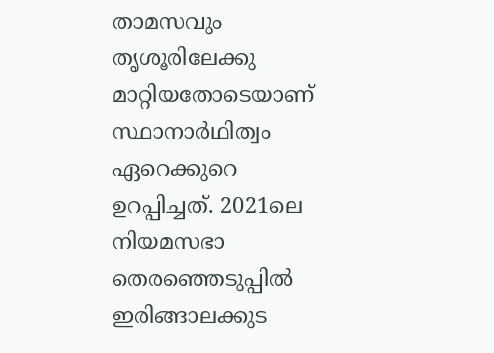താമസവും തൃശൂരിലേക്കു മാറ്റിയതോടെയാണ് സ്ഥാനാര്‍ഥിത്വം ഏറെക്കുറെ ഉറപ്പിച്ചത്. 2021ലെ നിയമസഭാ തെരഞ്ഞെടുപ്പില്‍ ഇരിങ്ങാലക്കുട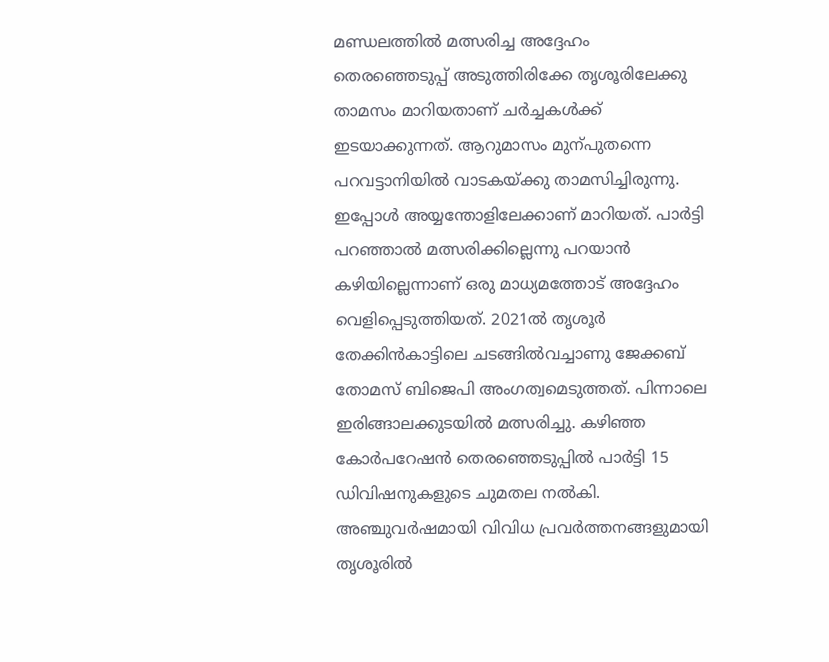മണ്ഡലത്തില്‍ മത്സരിച്ച അദ്ദേഹം തെരഞ്ഞെടുപ്പ് അടുത്തിരിക്കേ തൃശൂരിലേക്കു താമസം മാറിയതാണ് ചര്‍ച്ചകള്‍ക്ക് ഇടയാക്കുന്നത്. ആറുമാസം മുന്പുതന്നെ പറവട്ടാനിയില്‍ വാടകയ്ക്കു താമസിച്ചിരുന്നു. ഇപ്പോള്‍ അയ്യന്തോളിലേക്കാണ് മാറിയത്. പാര്‍ട്ടി പറഞ്ഞാല്‍ മത്സരിക്കില്ലെന്നു പറയാന്‍ കഴിയില്ലെന്നാണ് ഒരു മാധ്യമത്തോട് അദ്ദേഹം വെളിപ്പെടുത്തിയത്. 2021ല്‍ തൃശൂര്‍ തേക്കിന്‍കാട്ടിലെ ചടങ്ങില്‍വച്ചാണു ജേക്കബ് തോമസ് ബിജെപി അംഗത്വമെടുത്തത്. പിന്നാലെ ഇരിങ്ങാലക്കുടയില്‍ മത്സരിച്ചു. കഴിഞ്ഞ കോര്‍പറേഷന്‍ തെരഞ്ഞെടുപ്പില്‍ പാര്‍ട്ടി 15 ഡിവിഷനുകളുടെ ചുമതല നല്‍കി. അഞ്ചുവര്‍ഷമായി വിവിധ പ്രവര്‍ത്തനങ്ങളുമായി തൃശൂരില്‍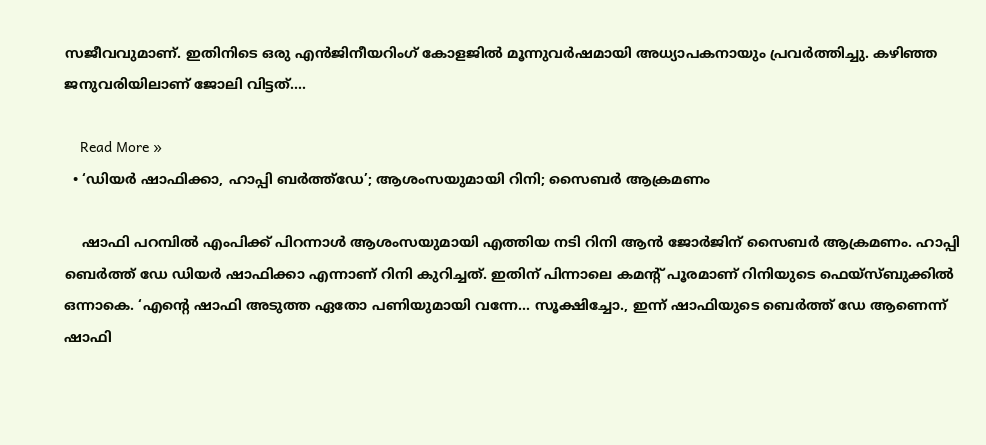സജീവവുമാണ്. ഇതിനിടെ ഒരു എന്‍ജിനീയറിംഗ് കോളജില്‍ മൂന്നുവര്‍ഷമായി അധ്യാപകനായും പ്രവര്‍ത്തിച്ചു. കഴിഞ്ഞ ജനുവരിയിലാണ് ജോലി വിട്ടത്.…

    Read More »
  • ‘ഡിയര്‍ ഷാഫിക്കാ, ഹാപ്പി ബര്‍ത്ത്‌ഡേ’; ആശംസയുമായി റിനി; സൈബര്‍ ആക്രമണം

    ഷാഫി പറമ്പില്‍ എംപിക്ക് പിറന്നാള്‍ ആശംസയുമായി എത്തിയ നടി റിനി ആന്‍ ജോര്‍ജിന് സൈബര്‍ ആക്രമണം. ഹാപ്പി ബെർത്ത് ഡേ ഡിയര്‍ ഷാഫിക്കാ എന്നാണ് റിനി കുറിച്ചത്. ഇതിന് പിന്നാലെ കമന്‍റ് പൂരമാണ് റിനിയുടെ ഫെയ്സ്ബുക്കില്‍ ഒന്നാകെ. ‘എന്റെ ഷാഫി അടുത്ത ഏതോ പണിയുമായി വന്നേ… സൂക്ഷിച്ചോ., ഇന്ന്‌ ഷാഫിയുടെ ബെർത്ത് ഡേ ആണെന്ന് ഷാഫി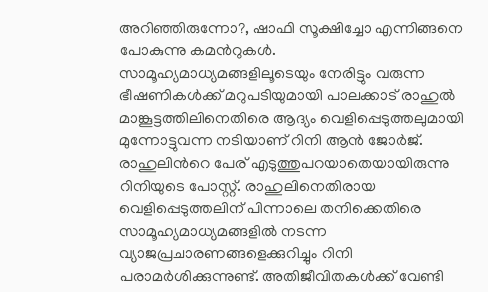അറിഞ്ഞിരുന്നോ?, ഷാഫി സൂക്ഷിച്ചോ എന്നിങ്ങനെ പോകുന്നു കമന്‍റുകള്‍.   സാമൂഹ്യമാധ്യമങ്ങളിലൂടെയും നേരിട്ടും വരുന്ന ഭീഷണികള്‍ക്ക് മറുപടിയുമായി പാലക്കാട് രാഹുല്‍ മാങ്കൂട്ടത്തിലിനെതിരെ ആദ്യം വെളിപ്പെടുത്തലുമായി മുന്നോട്ടുവന്ന നടിയാണ് റിനി ആന്‍ ജോര്‍ജ്. രാഹുലിന്‍റെ പേര് എടുത്തുപറയാതെയായിരുന്നു റിനിയുടെ പോസ്റ്റ്. രാഹുലിനെതിരായ വെളിപ്പെടുത്തലിന് പിന്നാലെ തനിക്കെതിരെ സാമൂഹ്യമാധ്യമങ്ങളില്‍ നടന്ന വ്യാജപ്രചാരണങ്ങളെക്കുറിച്ചും റിനി പരാമര്‍ശിക്കുന്നുണ്ട്. അതിജീവിതകൾക്ക് വേണ്ടി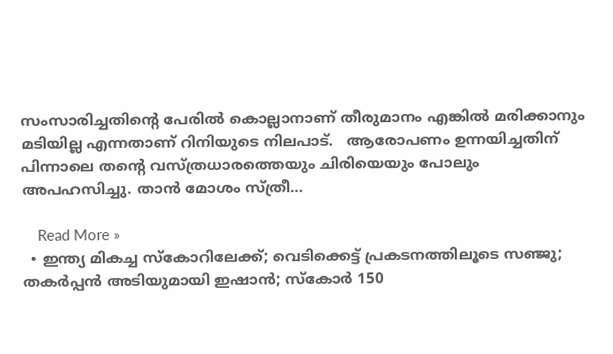സംസാരിച്ചതിന്‍റെ പേരില്‍ കൊല്ലാനാണ് തീരുമാനം എങ്കിൽ മരിക്കാനും മടിയില്ല എന്നതാണ് റിനിയുടെ നിലപാട്.   ആരോപണം ഉന്നയിച്ചതിന് പിന്നാലെ തന്‍റെ വസ്ത്രധാരത്തെയും ചിരിയെയും പോലും അപഹസിച്ചു. താൻ മോശം സ്ത്രീ…

    Read More »
  • ഇന്ത്യ മികച്ച സ്‌കോറിലേക്ക്; വെടിക്കെട്ട് പ്രകടനത്തിലൂടെ സഞ്ജു; തകര്‍പ്പന്‍ അടിയുമായി ഇഷാന്‍; സ്‌കോര്‍ 150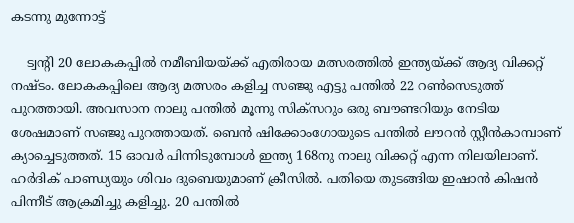കടന്നു മുന്നോട്ട്

    ട്വന്റി 20 ലോകകപ്പില്‍ നമീബിയയ്ക്ക് എതിരായ മത്സരത്തില്‍ ഇന്ത്യയ്ക്ക് ആദ്യ വിക്കറ്റ് നഷ്ടം. ലോകകപ്പിലെ ആദ്യ മത്സരം കളിച്ച സഞ്ജു എട്ടു പന്തില്‍ 22 റണ്‍സെടുത്ത് പുറത്തായി. അവസാന നാലു പന്തില്‍ മൂന്നു സിക്‌സറും ഒരു ബൗണ്ടറിയും നേടിയ ശേഷമാണ് സഞ്ജു പുറത്തായത്. ബെന്‍ ഷിക്കോംഗോയുടെ പന്തില്‍ ലൗറന്‍ സ്റ്റീന്‍കാമ്പാണ് ക്യാച്ചെടുത്തത്. 15 ഓവര്‍ പിന്നിടുമ്പോള്‍ ഇന്ത്യ 168നു നാലു വിക്കറ്റ് എന്ന നിലയിലാണ്. ഹര്‍ദിക് പാണ്ഡ്യയും ശിവം ദുബെയുമാണ് ക്രീസില്‍. പതിയെ തുടങ്ങിയ ഇഷാന്‍ കിഷന്‍ പിന്നീട് ആക്രമിച്ചു കളിച്ചു. 20 പന്തില്‍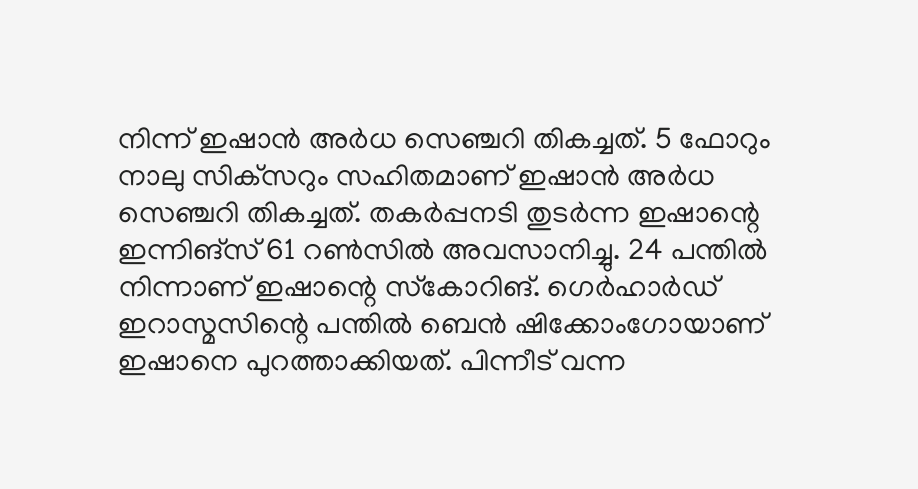നിന്ന് ഇഷാന്‍ അര്‍ധ സെഞ്ചറി തികച്ചത്. 5 ഫോറും നാലു സിക്‌സറും സഹിതമാണ് ഇഷാന്‍ അര്‍ധ സെഞ്ചറി തികച്ചത്. തകര്‍പ്പനടി തുടര്‍ന്ന ഇഷാന്റെ ഇന്നിങ്‌സ് 61 റണ്‍സില്‍ അവസാനിച്ചു. 24 പന്തില്‍ നിന്നാണ് ഇഷാന്റെ സ്‌കോറിങ്. ഗെര്‍ഹാര്‍ഡ് ഇറാസ്മസിന്റെ പന്തില്‍ ബെന്‍ ഷിക്കോംഗോയാണ് ഇഷാനെ പുറത്താക്കിയത്. പിന്നീട് വന്ന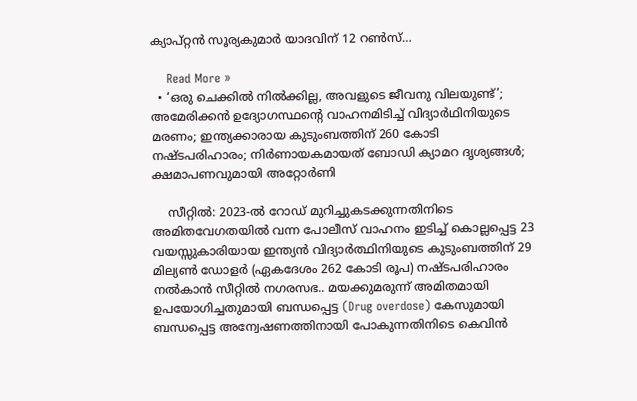ക്യാപ്റ്റന്‍ സൂര്യകുമാര്‍ യാദവിന് 12 റണ്‍സ്…

    Read More »
  • ‘ഒരു ചെക്കില്‍ നില്‍ക്കില്ല, അവളുടെ ജീവനു വിലയുണ്ട്’; അമേരിക്കന്‍ ഉദ്യോഗസ്ഥന്റെ വാഹനമിടിച്ച് വിദ്യാര്‍ഥിനിയുടെ മരണം; ഇന്ത്യക്കാരായ കുടുംബത്തിന് 260 കോടി നഷ്ടപരിഹാരം; നിര്‍ണായകമായത് ബോഡി ക്യാമറ ദൃശ്യങ്ങള്‍; ക്ഷമാപണവുമായി അറ്റോര്‍ണി

    സീറ്റില്‍: 2023-ല്‍ റോഡ് മുറിച്ചുകടക്കുന്നതിനിടെ അമിതവേഗതയില്‍ വന്ന പോലീസ് വാഹനം ഇടിച്ച് കൊല്ലപ്പെട്ട 23 വയസ്സുകാരിയായ ഇന്ത്യന്‍ വിദ്യാര്‍ത്ഥിനിയുടെ കുടുംബത്തിന് 29 മില്യണ്‍ ഡോളര്‍ (ഏകദേശം 262 കോടി രൂപ) നഷ്ടപരിഹാരം നല്‍കാന്‍ സീറ്റില്‍ നഗരസഭ.. മയക്കുമരുന്ന് അമിതമായി ഉപയോഗിച്ചതുമായി ബന്ധപ്പെട്ട (Drug overdose) കേസുമായി ബന്ധപ്പെട്ട അന്വേഷണത്തിനായി പോകുന്നതിനിടെ കെവിന്‍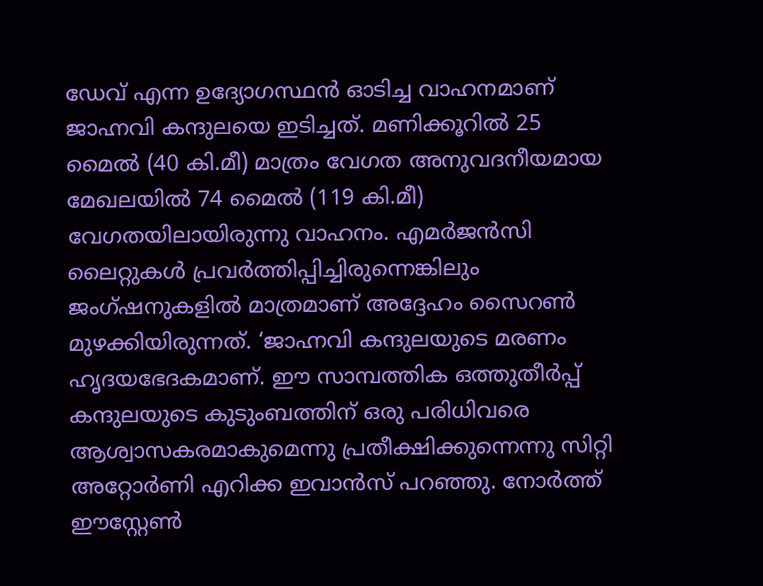ഡേവ് എന്ന ഉദ്യോഗസ്ഥന്‍ ഓടിച്ച വാഹനമാണ് ജാഹ്നവി കന്ദുലയെ ഇടിച്ചത്. മണിക്കൂറില്‍ 25 മൈല്‍ (40 കി.മീ) മാത്രം വേഗത അനുവദനീയമായ മേഖലയില്‍ 74 മൈല്‍ (119 കി.മീ) വേഗതയിലായിരുന്നു വാഹനം. എമര്‍ജന്‍സി ലൈറ്റുകള്‍ പ്രവര്‍ത്തിപ്പിച്ചിരുന്നെങ്കിലും ജംഗ്ഷനുകളില്‍ മാത്രമാണ് അദ്ദേഹം സൈറണ്‍ മുഴക്കിയിരുന്നത്. ‘ജാഹ്നവി കന്ദുലയുടെ മരണം ഹൃദയഭേദകമാണ്. ഈ സാമ്പത്തിക ഒത്തുതീര്‍പ്പ് കന്ദുലയുടെ കുടുംബത്തിന് ഒരു പരിധിവരെ ആശ്വാസകരമാകുമെന്നു പ്രതീക്ഷിക്കുന്നെന്നു സിറ്റി അറ്റോര്‍ണി എറിക്ക ഇവാന്‍സ് പറഞ്ഞു. നോര്‍ത്ത് ഈസ്റ്റേണ്‍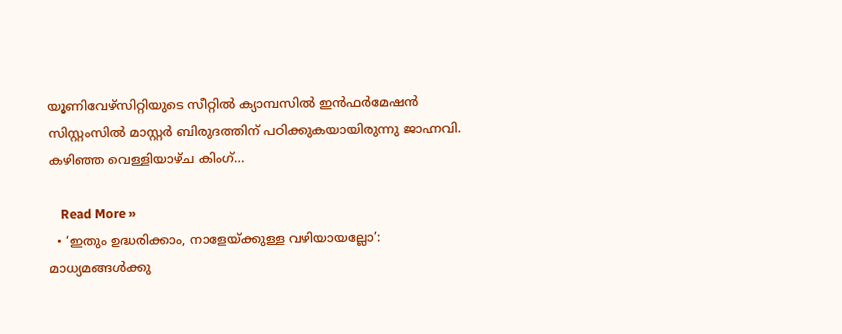യൂണിവേഴ്‌സിറ്റിയുടെ സീറ്റില്‍ ക്യാമ്പസില്‍ ഇന്‍ഫര്‍മേഷന്‍ സിസ്റ്റംസില്‍ മാസ്റ്റര്‍ ബിരുദത്തിന് പഠിക്കുകയായിരുന്നു ജാഹ്നവി. കഴിഞ്ഞ വെള്ളിയാഴ്ച കിംഗ്…

    Read More »
  • ‘ഇതും ഉദ്ധരിക്കാം, നാളേയ്ക്കുള്ള വഴിയായല്ലോ’: മാധ്യമങ്ങള്‍ക്കു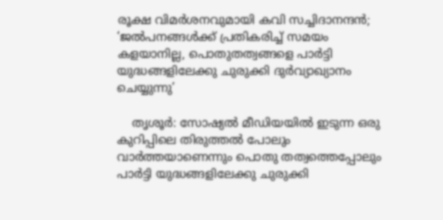രൂക്ഷ വിമര്‍ശനവുമായി കവി സച്ചിദാനന്ദന്‍; ‘ജല്‍പനങ്ങള്‍ക്ക് പ്രതികരിച്ച് സമയം കളയാനില്ല, പൊതുതത്വങ്ങളെ പാര്‍ട്ടി യുദ്ധങ്ങളിലേക്കു ചുരുക്കി ദുര്‍വ്യാഖ്യാനം ചെയ്യുന്നു’

    തൃശൂര്‍: സോഷ്യല്‍ മീഡിയയില്‍ ഇടുന്ന ഒരു കുറിപ്പിലെ തിരുത്തല്‍ പോലും വാര്‍ത്തയാണെന്നും പൊതു തത്വത്തെപ്പോലും പാര്‍ട്ടി യുദ്ധങ്ങളിലേക്കു ചുരുക്കി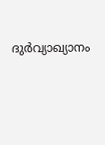ദുര്‍വ്യാഖ്യാനം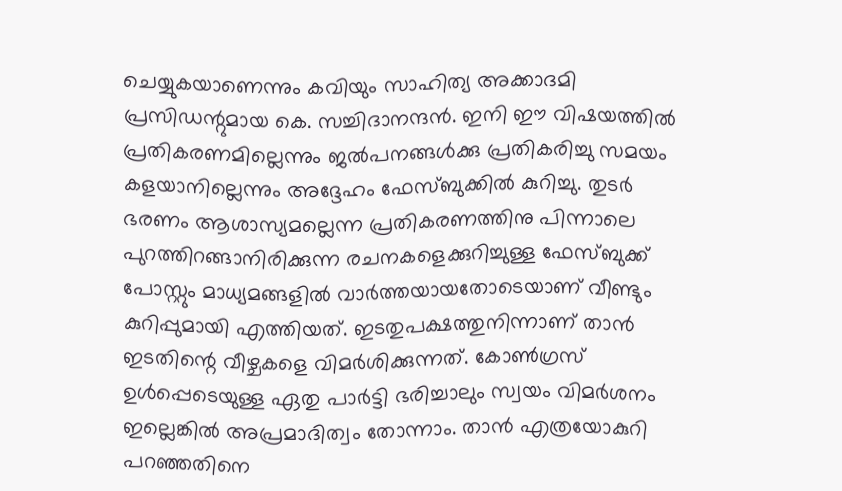ചെയ്യുകയാണെന്നും കവിയും സാഹിത്യ അക്കാദമി പ്രസിഡന്റുമായ കെ. സച്ചിദാനന്ദന്‍. ഇനി ഈ വിഷയത്തില്‍ പ്രതികരണമില്ലെന്നും ജല്‍പനങ്ങള്‍ക്കു പ്രതികരിച്ചു സമയം കളയാനില്ലെന്നും അദ്ദേഹം ഫേസ്ബുക്കില്‍ കുറിച്ചു. തുടര്‍ ഭരണം ആശാസ്യമല്ലെന്ന പ്രതികരണത്തിനു പിന്നാലെ പുറത്തിറങ്ങാനിരിക്കുന്ന രചനകളെക്കുറിച്ചുള്ള ഫേസ്ബുക്ക് പോസ്റ്റും മാധ്യമങ്ങളില്‍ വാര്‍ത്തയായതോടെയാണ് വീണ്ടും കുറിപ്പുമായി എത്തിയത്. ഇടതുപക്ഷത്തുനിന്നാണ് താന്‍ ഇടതിന്റെ വീഴ്ചകളെ വിമര്‍ശിക്കുന്നത്. കോണ്‍ഗ്രസ് ഉള്‍പ്പെടെയുള്ള ഏതു പാര്‍ട്ടി ഭരിച്ചാലും സ്വയം വിമര്‍ശനം ഇല്ലെങ്കില്‍ അപ്രമാദിത്വം തോന്നാം. താന്‍ എത്രയോകുറി പറഞ്ഞതിനെ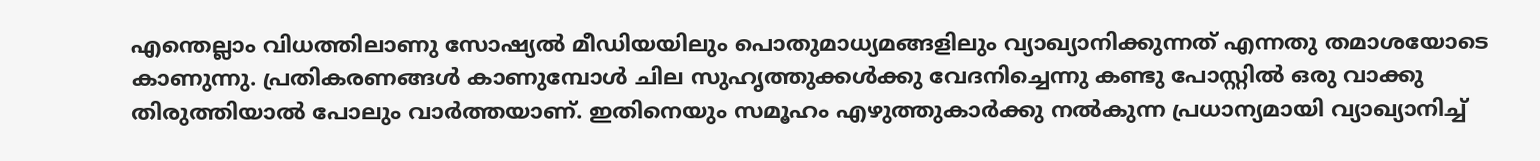എന്തെല്ലാം വിധത്തിലാണു സോഷ്യല്‍ മീഡിയയിലും പൊതുമാധ്യമങ്ങളിലും വ്യാഖ്യാനിക്കുന്നത് എന്നതു തമാശയോടെ കാണുന്നു. പ്രതികരണങ്ങള്‍ കാണുമ്പോള്‍ ചില സുഹൃത്തുക്കള്‍ക്കു വേദനിച്ചെന്നു കണ്ടു പോസ്റ്റില്‍ ഒരു വാക്കു തിരുത്തിയാല്‍ പോലും വാര്‍ത്തയാണ്. ഇതിനെയും സമൂഹം എഴുത്തുകാര്‍ക്കു നല്‍കുന്ന പ്രധാന്യമായി വ്യാഖ്യാനിച്ച്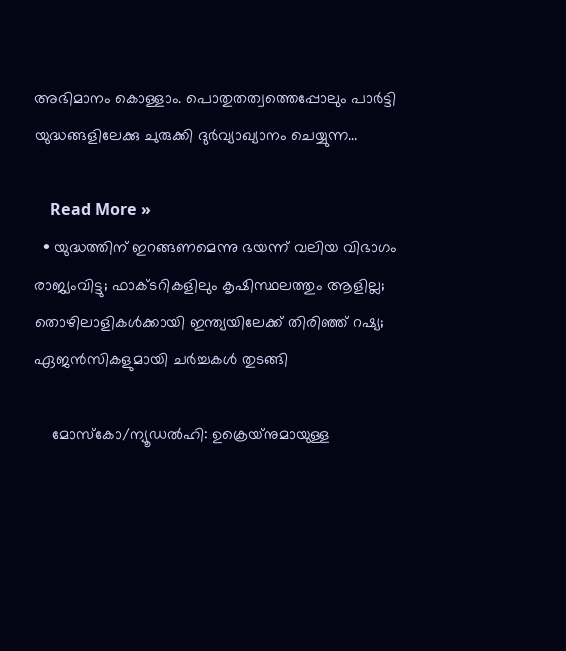അഭിമാനം കൊള്ളാം. പൊതുതത്വത്തെപ്പോലും പാര്‍ട്ടി യുദ്ധങ്ങളിലേക്കു ചുരുക്കി ദുര്‍വ്യാഖ്യാനം ചെയ്യുന്ന…

    Read More »
  • യുദ്ധത്തിന് ഇറങ്ങണമെന്നു ഭയന്ന് വലിയ വിഭാഗം രാജ്യംവിട്ടു; ഫാക്ടറികളിലും കൃഷിസ്ഥലത്തും ആളില്ല; തൊഴിലാളികള്‍ക്കായി ഇന്ത്യയിലേക്ക് തിരിഞ്ഞ് റഷ്യ; ഏജന്‍സികളുമായി ചര്‍ച്ചകള്‍ തുടങ്ങി

    മോസ്‌കോ/ന്യൂഡല്‍ഹി: ഉക്രെയ്‌നുമായുള്ള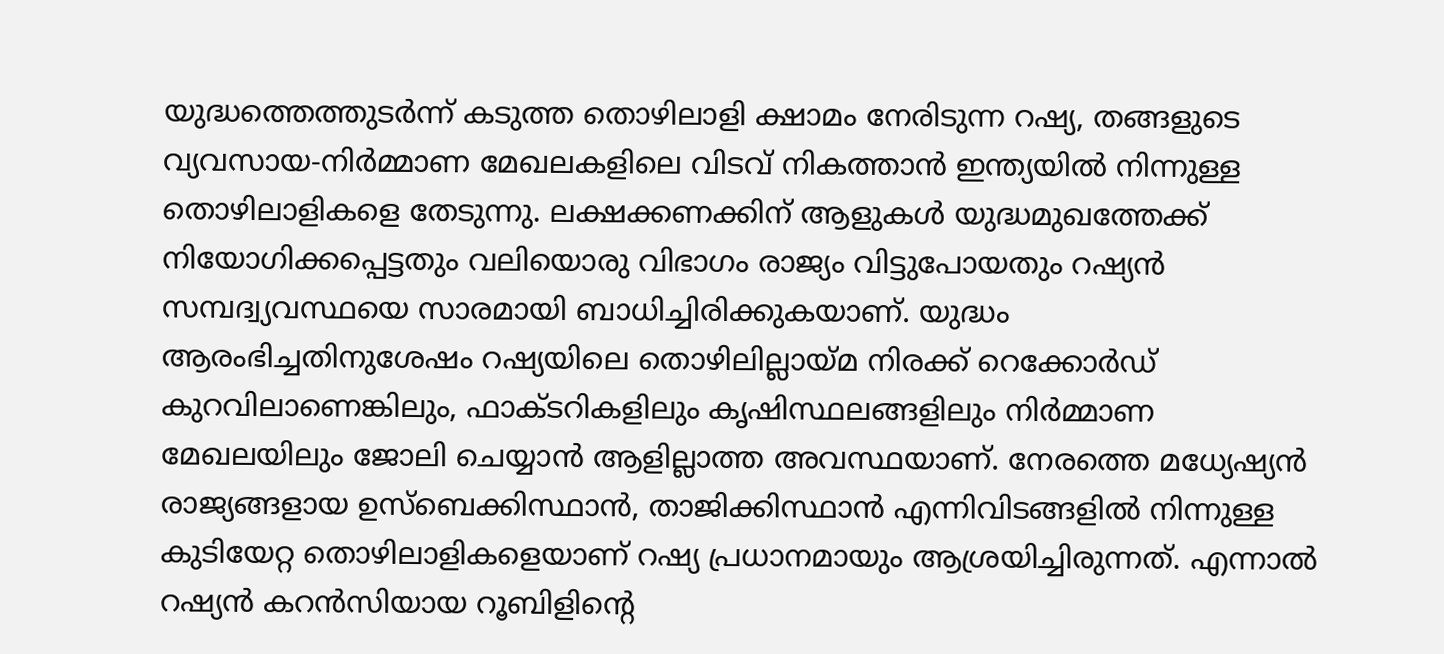യുദ്ധത്തെത്തുടര്‍ന്ന് കടുത്ത തൊഴിലാളി ക്ഷാമം നേരിടുന്ന റഷ്യ, തങ്ങളുടെ വ്യവസായ-നിര്‍മ്മാണ മേഖലകളിലെ വിടവ് നികത്താന്‍ ഇന്ത്യയില്‍ നിന്നുള്ള തൊഴിലാളികളെ തേടുന്നു. ലക്ഷക്കണക്കിന് ആളുകള്‍ യുദ്ധമുഖത്തേക്ക് നിയോഗിക്കപ്പെട്ടതും വലിയൊരു വിഭാഗം രാജ്യം വിട്ടുപോയതും റഷ്യന്‍ സമ്പദ്വ്യവസ്ഥയെ സാരമായി ബാധിച്ചിരിക്കുകയാണ്. യുദ്ധം ആരംഭിച്ചതിനുശേഷം റഷ്യയിലെ തൊഴിലില്ലായ്മ നിരക്ക് റെക്കോര്‍ഡ് കുറവിലാണെങ്കിലും, ഫാക്ടറികളിലും കൃഷിസ്ഥലങ്ങളിലും നിര്‍മ്മാണ മേഖലയിലും ജോലി ചെയ്യാന്‍ ആളില്ലാത്ത അവസ്ഥയാണ്. നേരത്തെ മധ്യേഷ്യന്‍ രാജ്യങ്ങളായ ഉസ്‌ബെക്കിസ്ഥാന്‍, താജിക്കിസ്ഥാന്‍ എന്നിവിടങ്ങളില്‍ നിന്നുള്ള കുടിയേറ്റ തൊഴിലാളികളെയാണ് റഷ്യ പ്രധാനമായും ആശ്രയിച്ചിരുന്നത്. എന്നാല്‍ റഷ്യന്‍ കറന്‍സിയായ റൂബിളിന്റെ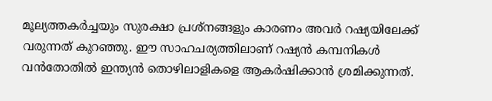മൂല്യത്തകര്‍ച്ചയും സുരക്ഷാ പ്രശ്‌നങ്ങളും കാരണം അവര്‍ റഷ്യയിലേക്ക് വരുന്നത് കുറഞ്ഞു. ഈ സാഹചര്യത്തിലാണ് റഷ്യന്‍ കമ്പനികള്‍ വന്‍തോതില്‍ ഇന്ത്യന്‍ തൊഴിലാളികളെ ആകര്‍ഷിക്കാന്‍ ശ്രമിക്കുന്നത്.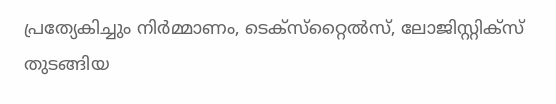പ്രത്യേകിച്ചും നിര്‍മ്മാണം, ടെക്‌സ്‌റ്റൈല്‍സ്, ലോജിസ്റ്റിക്‌സ് തുടങ്ങിയ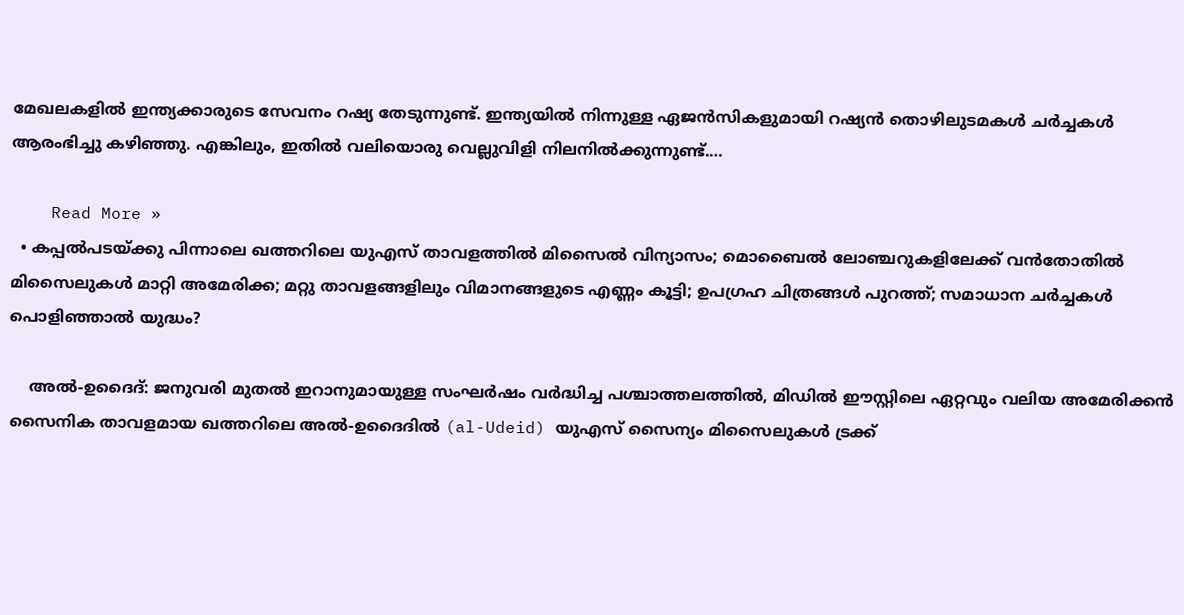മേഖലകളില്‍ ഇന്ത്യക്കാരുടെ സേവനം റഷ്യ തേടുന്നുണ്ട്. ഇന്ത്യയില്‍ നിന്നുള്ള ഏജന്‍സികളുമായി റഷ്യന്‍ തൊഴിലുടമകള്‍ ചര്‍ച്ചകള്‍ ആരംഭിച്ചു കഴിഞ്ഞു. എങ്കിലും, ഇതില്‍ വലിയൊരു വെല്ലുവിളി നിലനില്‍ക്കുന്നുണ്ട്.…

    Read More »
  • കപ്പല്‍പടയ്ക്കു പിന്നാലെ ഖത്തറിലെ യുഎസ് താവളത്തില്‍ മിസൈല്‍ വിന്യാസം; മൊബൈല്‍ ലോഞ്ചറുകളിലേക്ക് വന്‍തോതില്‍ മിസൈലുകള്‍ മാറ്റി അമേരിക്ക; മറ്റു താവളങ്ങളിലും വിമാനങ്ങളുടെ എണ്ണം കൂട്ടി; ഉപഗ്രഹ ചിത്രങ്ങള്‍ പുറത്ത്; സമാധാന ചര്‍ച്ചകള്‍ പൊളിഞ്ഞാല്‍ യുദ്ധം?

    അല്‍-ഉദൈദ്: ജനുവരി മുതല്‍ ഇറാനുമായുള്ള സംഘര്‍ഷം വര്‍ദ്ധിച്ച പശ്ചാത്തലത്തില്‍, മിഡില്‍ ഈസ്റ്റിലെ ഏറ്റവും വലിയ അമേരിക്കന്‍ സൈനിക താവളമായ ഖത്തറിലെ അല്‍-ഉദൈദില്‍ (al-Udeid) യുഎസ് സൈന്യം മിസൈലുകള്‍ ട്രക്ക്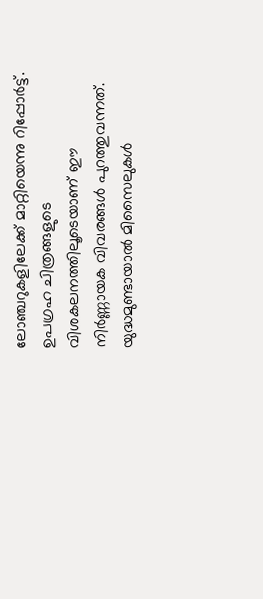ലോഞ്ചറുകളിലേക്ക് മാറ്റിയെന്നു റിപ്പോര്‍ട്ട്. ഉപഗ്രഹ ചിത്രങ്ങളുടെ വിശകലനത്തിലൂടെയാണ് ഈ നിര്‍ണ്ണായക വിവരങ്ങള്‍ പുറത്തുവന്നത്. യുദ്ധമുണ്ടായാല്‍ മിസൈലുകള്‍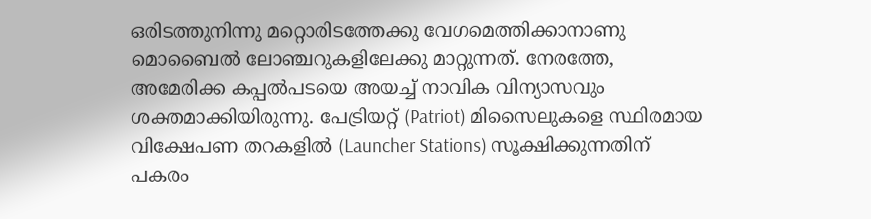ഒരിടത്തുനിന്നു മറ്റൊരിടത്തേക്കു വേഗമെത്തിക്കാനാണു മൊബൈല്‍ ലോഞ്ചറുകളിലേക്കു മാറ്റുന്നത്. നേരത്തേ, അമേരിക്ക കപ്പല്‍പടയെ അയച്ച് നാവിക വിന്യാസവും ശക്തമാക്കിയിരുന്നു. പേട്രിയറ്റ് (Patriot) മിസൈലുകളെ സ്ഥിരമായ വിക്ഷേപണ തറകളില്‍ (Launcher Stations) സൂക്ഷിക്കുന്നതിന് പകരം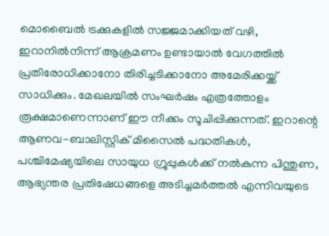മൊബൈല്‍ ട്രക്കുകളില്‍ സജ്ജമാക്കിയത് വഴി, ഇറാനില്‍നിന്ന് ആക്രമണം ഉണ്ടായാല്‍ വേഗത്തില്‍ പ്രതിരോധിക്കാനോ തിരിച്ചടിക്കാനോ അമേരിക്കയ്ക്ക് സാധിക്കും. മേഖലയില്‍ സംഘര്‍ഷം എത്രത്തോളം രൂക്ഷമാണെന്നാണ് ഈ നീക്കം സൂചിപ്പിക്കുന്നത്. ഇറാന്റെ ആണവ-ബാലിസ്റ്റിക് മിസൈല്‍ പദ്ധതികള്‍, പശ്ചിമേഷ്യയിലെ സായുധ ഗ്രൂപ്പുകള്‍ക്ക് നല്‍കുന്ന പിന്തുണ, ആഭ്യന്തര പ്രതിഷേധങ്ങളെ അടിച്ചമര്‍ത്തല്‍ എന്നിവയുടെ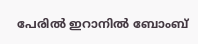പേരില്‍ ഇറാനില്‍ ബോംബ്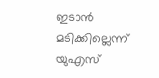ഇടാന്‍ മടിക്കില്ലെന്ന് യുഎസ്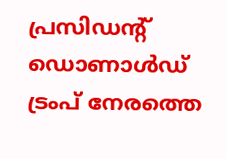പ്രസിഡന്റ് ഡൊണാള്‍ഡ് ട്രംപ് നേരത്തെ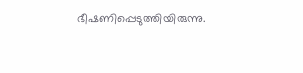ഭീഷണിപ്പെടുത്തിയിരുന്നു.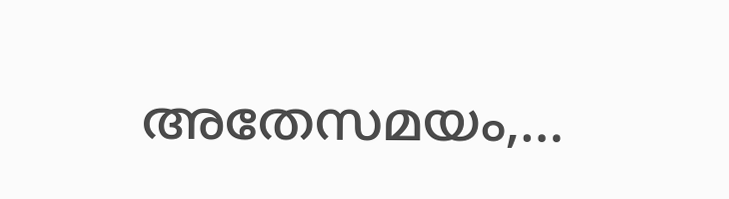അതേസമയം,…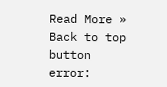Read More »
Back to top button
error: